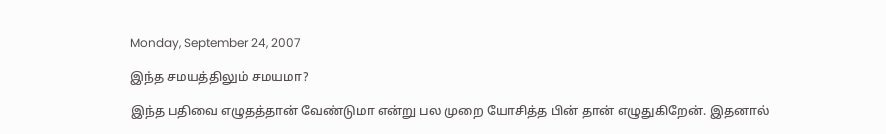Monday, September 24, 2007

இந்த சமயத்திலும் சமயமா?

இந்த பதிவை எழுதத்தான் வேண்டுமா என்று பல முறை யோசித்த பின் தான் எழுதுகிறேன். இதனால்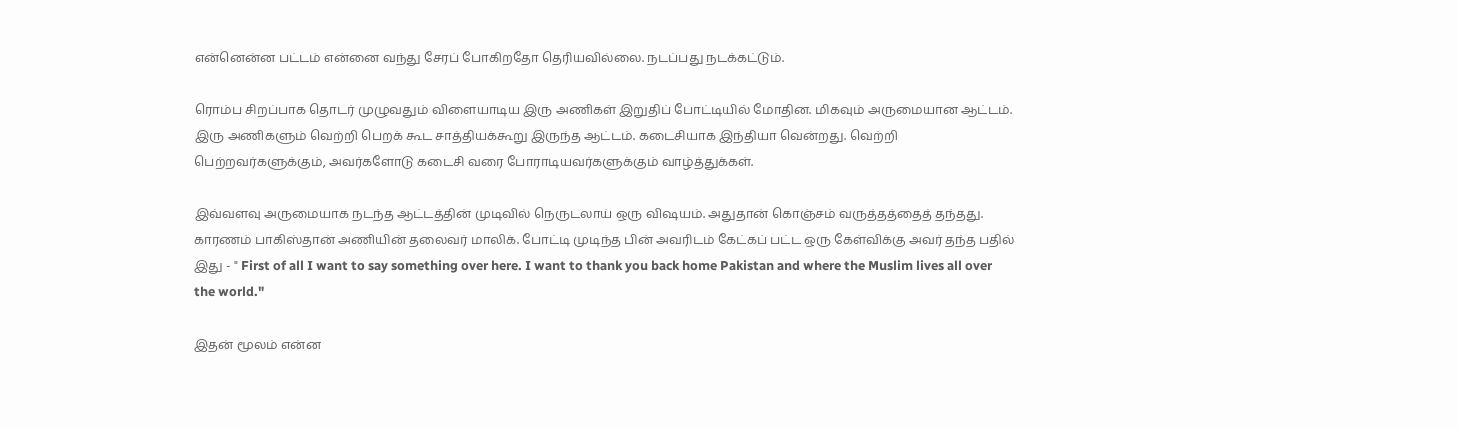என்னென்ன பட்டம் என்னை வந்து சேரப் போகிறதோ தெரியவில்லை. நடப்பது நடக்கட்டும்.

ரொம்ப சிறப்பாக தொடர் முழுவதும் விளையாடிய இரு அணிகள் இறுதிப் போட்டியில் மோதின. மிகவும் அருமையான ஆட்டம். இரு அணிகளும் வெற்றி பெறக் கூட சாத்தியக்கூறு இருந்த ஆட்டம். கடைசியாக இந்தியா வென்றது. வெற்றி பெற்றவர்களுக்கும், அவர்களோடு கடைசி வரை போராடியவர்களுக்கும் வாழ்த்துக்கள்.

இவ்வளவு அருமையாக நடந்த ஆட்டத்தின் முடிவில் நெருடலாய் ஒரு விஷயம். அதுதான் கொஞ்சம் வருத்தத்தைத் தந்தது. காரணம் பாகிஸ்தான் அணியின் தலைவர் மாலிக். போட்டி முடிந்த பின் அவரிடம் கேட்கப் பட்ட ஒரு கேள்விக்கு அவர் தந்த பதில் இது - " First of all I want to say something over here. I want to thank you back home Pakistan and where the Muslim lives all over the world."

இதன் மூலம் என்ன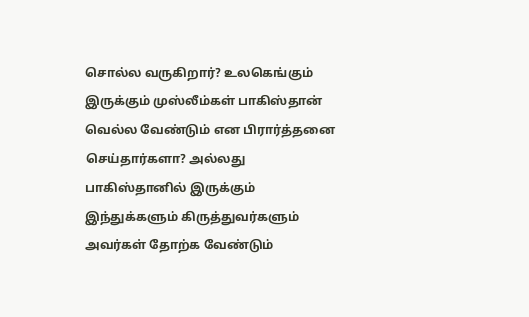சொல்ல வருகிறார்? உலகெங்கும் இருக்கும் முஸ்லீம்கள் பாகிஸ்தான் வெல்ல வேண்டும் என பிரார்த்தனை செய்தார்களா? அல்லது பாகிஸ்தானில் இருக்கும் இந்துக்களும் கிருத்துவர்களும் அவர்கள் தோற்க வேண்டும்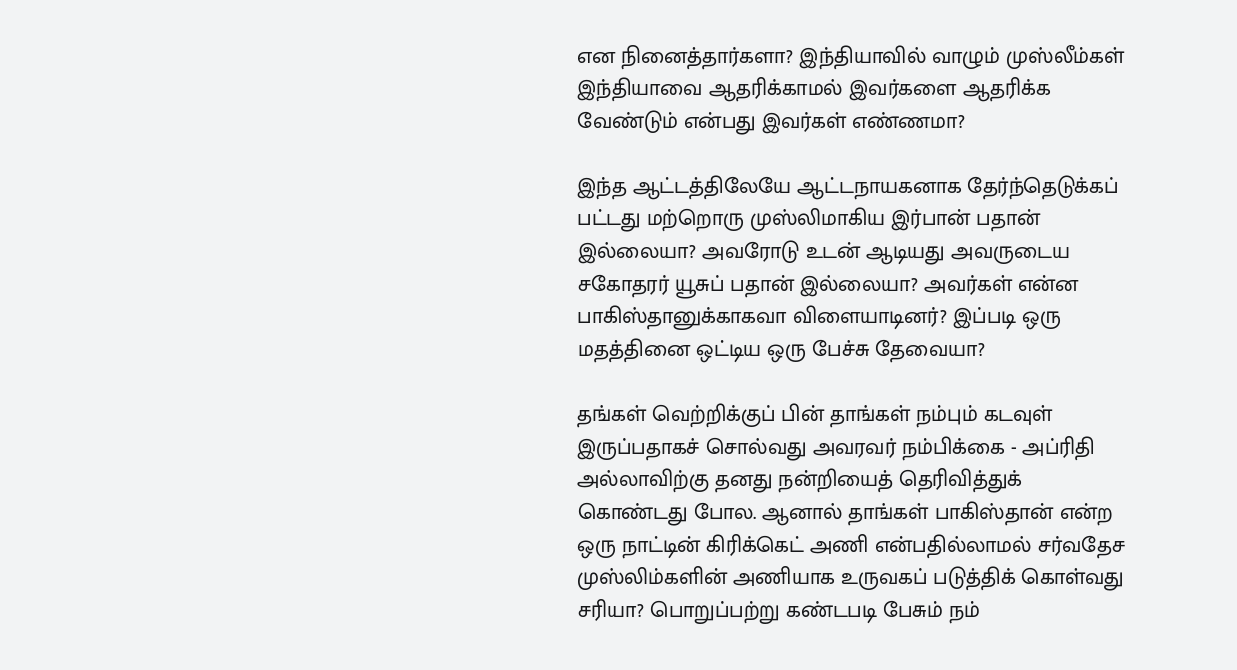என நினைத்தார்களா? இந்தியாவில் வாழும் முஸ்லீம்கள் இந்தியாவை ஆதரிக்காமல் இவர்களை ஆதரிக்க வேண்டும் என்பது இவர்கள் எண்ணமா?

இந்த ஆட்டத்திலேயே ஆட்டநாயகனாக தேர்ந்தெடுக்கப் பட்டது மற்றொரு முஸ்லிமாகிய இர்பான் பதான் இல்லையா? அவரோடு உடன் ஆடியது அவருடைய சகோதரர் யூசுப் பதான் இல்லையா? அவர்கள் என்ன பாகிஸ்தானுக்காகவா விளையாடினர்? இப்படி ஒரு மதத்தினை ஒட்டிய ஒரு பேச்சு தேவையா?

தங்கள் வெற்றிக்குப் பின் தாங்கள் நம்பும் கடவுள் இருப்பதாகச் சொல்வது அவரவர் நம்பிக்கை - அப்ரிதி அல்லாவிற்கு தனது நன்றியைத் தெரிவித்துக் கொண்டது போல. ஆனால் தாங்கள் பாகிஸ்தான் என்ற ஒரு நாட்டின் கிரிக்கெட் அணி என்பதில்லாமல் சர்வதேச முஸ்லிம்களின் அணியாக உருவகப் படுத்திக் கொள்வது சரியா? பொறுப்பற்று கண்டபடி பேசும் நம்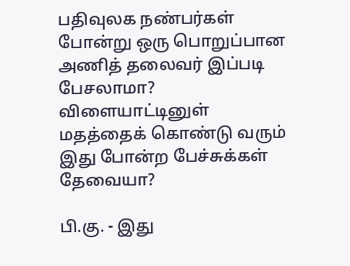பதிவுலக நண்பர்கள் போன்று ஒரு பொறுப்பான அணித் தலைவர் இப்படி பேசலாமா? விளையாட்டினுள் மதத்தைக் கொண்டு வரும் இது போன்ற பேச்சுக்கள் தேவையா?

பி.கு. - இது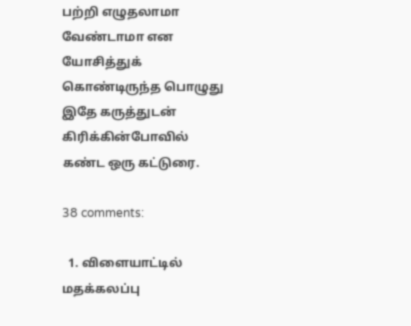பற்றி எழுதலாமா வேண்டாமா என யோசித்துக் கொண்டிருந்த பொழுது இதே கருத்துடன் கிரிக்கின்போவில் கண்ட ஒரு கட்டுரை.

38 comments:

  1. விளையாட்டில் மதக்கலப்பு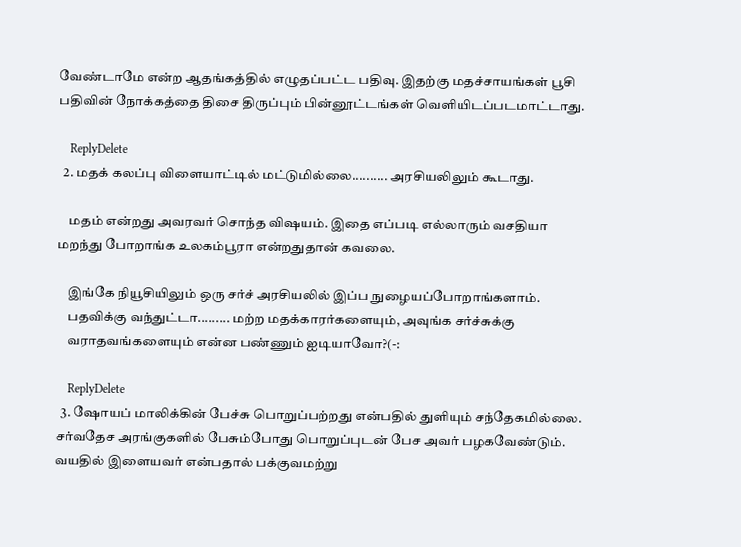வேண்டாமே என்ற ஆதங்கத்தில் எழுதப்பட்ட பதிவு. இதற்கு மதச்சாயங்கள் பூசி பதிவின் நோக்கத்தை திசை திருப்பும் பின்னூட்டங்கள் வெளியிடப்படமாட்டாது.

    ReplyDelete
  2. மதக் கலப்பு விளையாட்டில் மட்டுமில்லை.......... அரசியலிலும் கூடாது.

    மதம் என்றது அவரவர் சொந்த விஷயம். இதை எப்படி எல்லாரும் வசதியா மறந்து போறாங்க உலகம்பூரா என்றதுதான் கவலை.

    இங்கே நியூசியிலும் ஒரு சர்ச் அரசியலில் இப்ப நுழையப்போறாங்களாம்.
    பதவிக்கு வந்துட்டா......... மற்ற மதக்காரர்களையும், அவுங்க சர்ச்சுக்கு
    வராதவங்களையும் என்ன பண்ணும் ஐடியாவோ?(-:

    ReplyDelete
  3. ஷோயப் மாலிக்கின் பேச்சு பொறுப்பற்றது என்பதில் துளியும் சந்தேகமில்லை. சர்வதேச அரங்குகளில் பேசும்போது பொறுப்புடன் பேச அவர் பழகவேண்டும். வயதில் இளையவர் என்பதால் பக்குவமற்று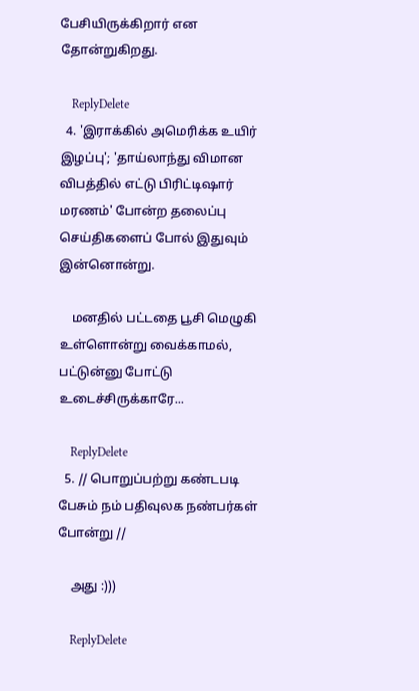பேசியிருக்கிறார் என தோன்றுகிறது.

    ReplyDelete
  4. 'இராக்கில் அமெரிக்க உயிர் இழப்பு'; 'தாய்லாந்து விமான விபத்தில் எட்டு பிரிட்டிஷார் மரணம்' போன்ற தலைப்பு செய்திகளைப் போல் இதுவும் இன்னொன்று.

    மனதில் பட்டதை பூசி மெழுகி உள்ளொன்று வைக்காமல், பட்டுன்னு போட்டு உடைச்சிருக்காரே...

    ReplyDelete
  5. // பொறுப்பற்று கண்டபடி பேசும் நம் பதிவுலக நண்பர்கள் போன்று //

    அது :)))

    ReplyDelete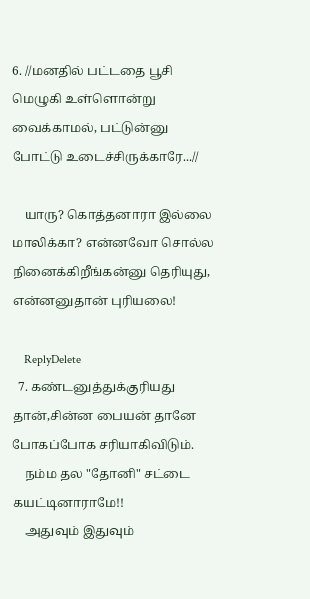6. //மனதில் பட்டதை பூசி மெழுகி உள்ளொன்று வைக்காமல், பட்டுன்னு போட்டு உடைச்சிருக்காரே...//

    யாரு? கொத்தனாரா இல்லை மாலிக்கா? என்னவோ சொல்ல நினைக்கிறீங்கன்னு தெரியுது, என்னனுதான் புரியலை!

    ReplyDelete
  7. கண்டனுத்துக்குரியது தான்,சின்ன பையன் தானே போகப்போக சரியாகிவிடும்.
    நம்ம தல "தோனி" சட்டை கயட்டினாராமே!!
    அதுவும் இதுவும்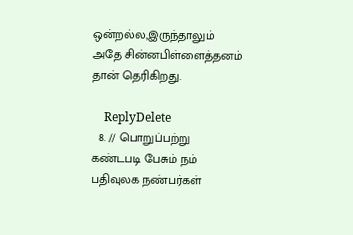ஒன்றல்ல,இருந்தாலும் அதே சின்னபிள்ளைத்தனம் தான் தெரிகிறது.

    ReplyDelete
  8. // பொறுப்பற்று கண்டபடி பேசும் நம் பதிவுலக நண்பர்கள்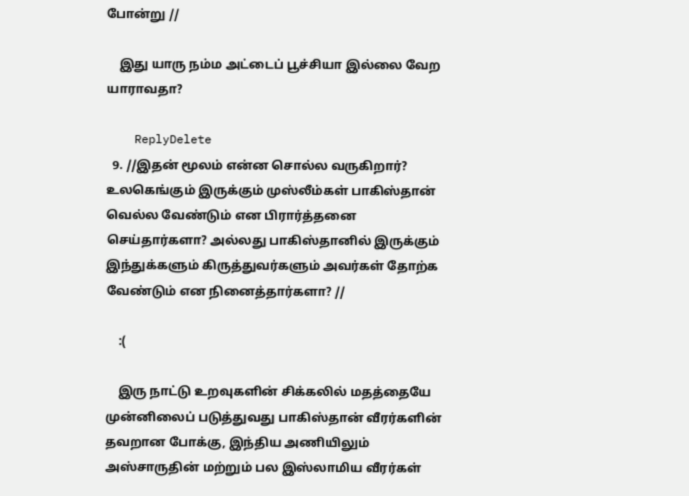போன்று //

    இது யாரு நம்ம அட்டைப் பூச்சியா இல்லை வேற யாராவதா?

    ReplyDelete
  9. //இதன் மூலம் என்ன சொல்ல வருகிறார்? உலகெங்கும் இருக்கும் முஸ்லீம்கள் பாகிஸ்தான் வெல்ல வேண்டும் என பிரார்த்தனை செய்தார்களா? அல்லது பாகிஸ்தானில் இருக்கும் இந்துக்களும் கிருத்துவர்களும் அவர்கள் தோற்க வேண்டும் என நினைத்தார்களா? //

    :(

    இரு நாட்டு உறவுகளின் சிக்கலில் மதத்தையே முன்னிலைப் படுத்துவது பாகிஸ்தான் வீரர்களின் தவறான போக்கு, இந்திய அணியிலும் அஸ்சாருதின் மற்றும் பல இஸ்லாமிய வீரர்கள்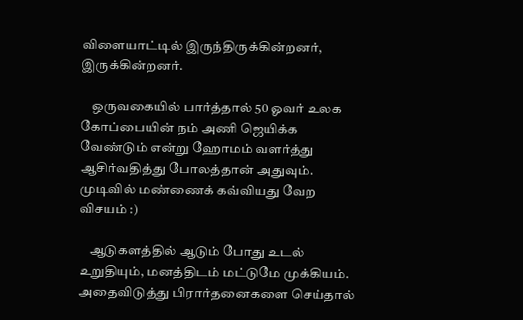விளையாட்டில் இருந்திருக்கின்றனர், இருக்கின்றனர்.

    ஒருவகையில் பார்த்தால் 50 ஓவர் உலக கோப்பையின் நம் அணி ஜெயிக்க வேண்டும் என்று ஹோமம் வளர்த்து ஆசிர்வதித்து போலத்தான் அதுவும். முடிவில் மண்ணைக் கவ்வியது வேற விசயம் :)

    ஆடுகளத்தில் ஆடும் போது உடல் உறுதியும், மனத்திடம் மட்டுமே முக்கியம். அதைவிடுத்து பிரார்தனைகளை செய்தால்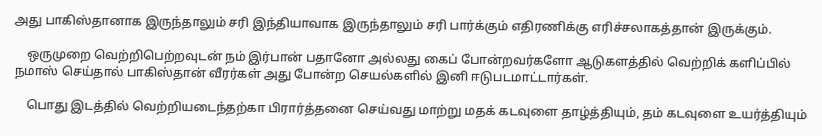அது பாகிஸ்தானாக இருந்தாலும் சரி இந்தியாவாக இருந்தாலும் சரி பார்க்கும் எதிரணிக்கு எரிச்சலாகத்தான் இருக்கும்.

    ஒருமுறை வெற்றிபெற்றவுடன் நம் இர்பான் பதானோ அல்லது கைப் போன்றவர்களோ ஆடுகளத்தில் வெற்றிக் களிப்பில் நமாஸ் செய்தால் பாகிஸ்தான் வீரர்கள் அது போன்ற செயல்களில் இனி ஈடுபடமாட்டார்கள்.

    பொது இடத்தில் வெற்றியடைந்தற்கா பிரார்த்தனை செய்வது மாற்று மதக் கடவுளை தாழ்த்தியும், தம் கடவுளை உயர்த்தியும்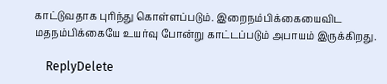காட்டுவதாக புரிந்து கொள்ளப்படும். இறைநம்பிக்கையைவிட மதநம்பிக்கையே உயர்வு போன்று காட்டப்படும் அபாயம் இருக்கிறது.

    ReplyDelete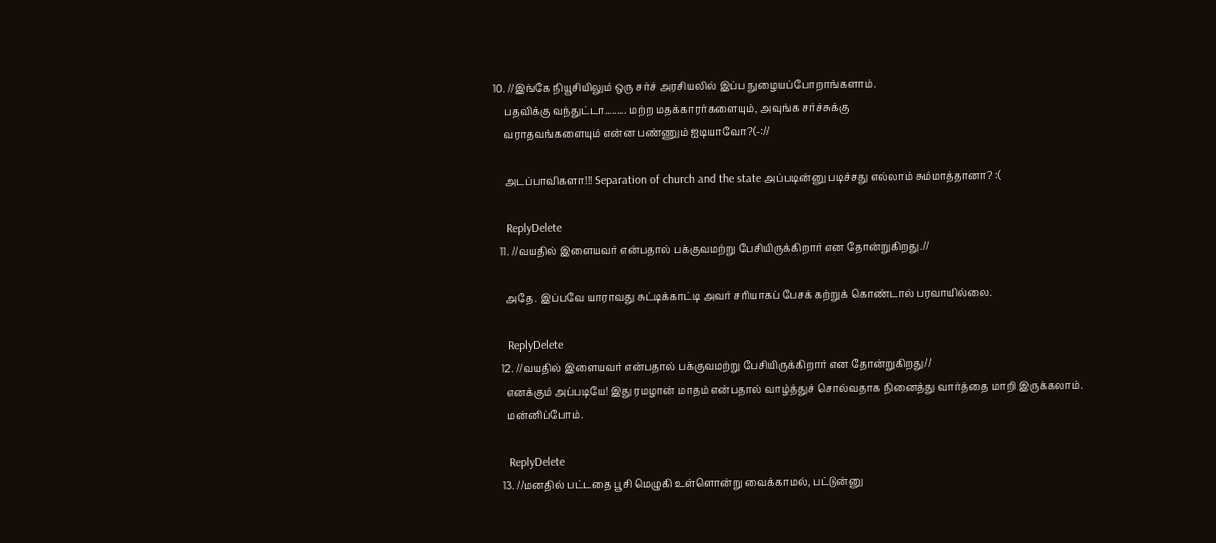10. //இங்கே நியூசியிலும் ஒரு சர்ச் அரசியலில் இப்ப நுழையப்போறாங்களாம்.
    பதவிக்கு வந்துட்டா......... மற்ற மதக்காரர்களையும், அவுங்க சர்ச்சுக்கு
    வராதவங்களையும் என்ன பண்ணும் ஐடியாவோ?(-://

    அடப்பாவிகளா!!! Separation of church and the state அப்படின்னு படிச்சது எல்லாம் சும்மாத்தானா? :(

    ReplyDelete
  11. //வயதில் இளையவர் என்பதால் பக்குவமற்று பேசியிருக்கிறார் என தோன்றுகிறது.//

    அதே. இப்பவே யாராவது சுட்டிக்காட்டி அவர் சரியாகப் பேசக் கற்றுக் கொண்டால் பரவாயில்லை.

    ReplyDelete
  12. //வயதில் இளையவர் என்பதால் பக்குவமற்று பேசியிருக்கிறார் என தோன்றுகிறது//
    எனக்கும் அப்படியே! இது ரமழான் மாதம் என்பதால் வாழ்த்துச் சொல்வதாக நினைத்து வார்த்தை மாறி இருக்கலாம்.
    மன்னிப்போம்.

    ReplyDelete
  13. //மனதில் பட்டதை பூசி மெழுகி உள்ளொன்று வைக்காமல், பட்டுன்னு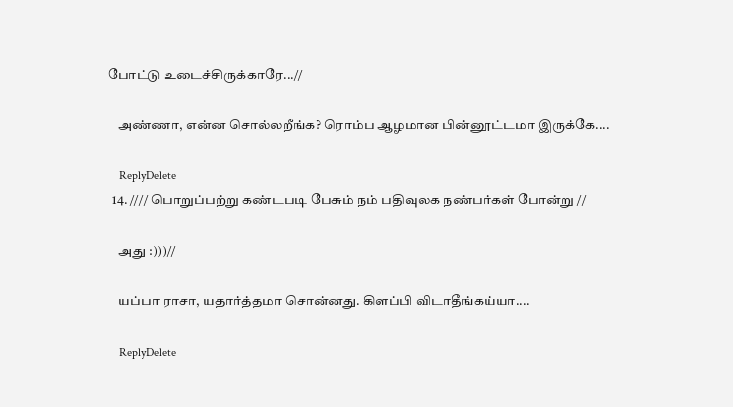போட்டு உடைச்சிருக்காரே...//

    அண்ணா, என்ன சொல்லறீங்க? ரொம்ப ஆழமான பின்னூட்டமா இருக்கே....

    ReplyDelete
  14. //// பொறுப்பற்று கண்டபடி பேசும் நம் பதிவுலக நண்பர்கள் போன்று //

    அது :)))//

    யப்பா ராசா, யதார்த்தமா சொன்னது. கிளப்பி விடாதீங்கய்யா....

    ReplyDelete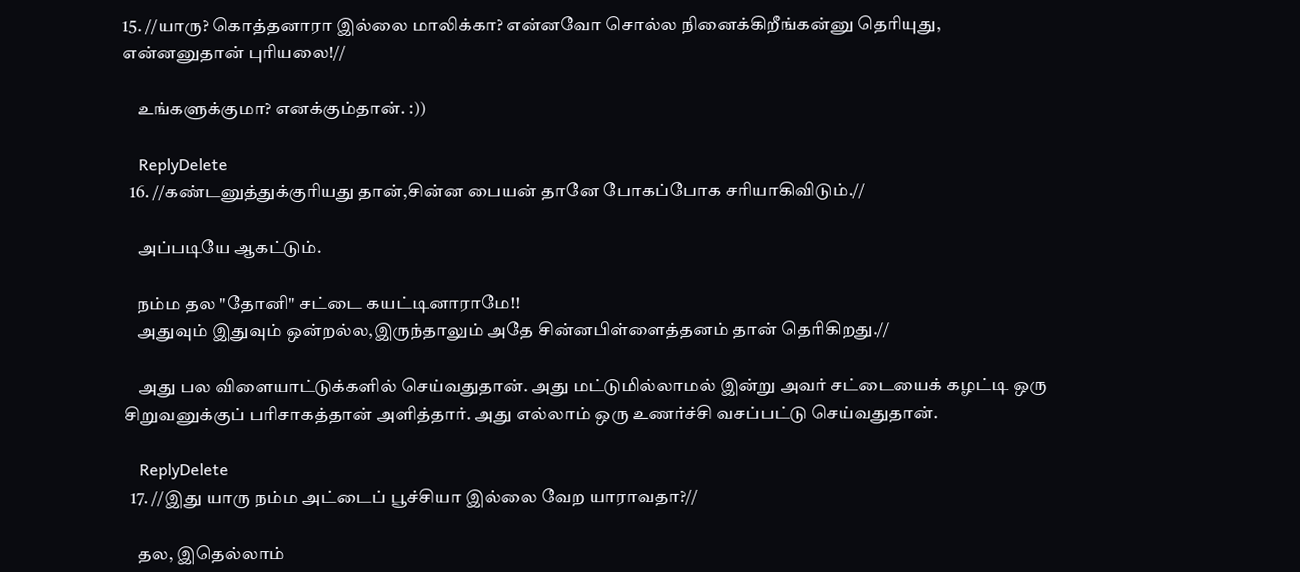15. //யாரு? கொத்தனாரா இல்லை மாலிக்கா? என்னவோ சொல்ல நினைக்கிறீங்கன்னு தெரியுது, என்னனுதான் புரியலை!//

    உங்களுக்குமா? எனக்கும்தான். :))

    ReplyDelete
  16. //கண்டனுத்துக்குரியது தான்,சின்ன பையன் தானே போகப்போக சரியாகிவிடும்.//

    அப்படியே ஆகட்டும்.

    நம்ம தல "தோனி" சட்டை கயட்டினாராமே!!
    அதுவும் இதுவும் ஒன்றல்ல,இருந்தாலும் அதே சின்னபிள்ளைத்தனம் தான் தெரிகிறது.//

    அது பல விளையாட்டுக்களில் செய்வதுதான். அது மட்டுமில்லாமல் இன்று அவர் சட்டையைக் கழட்டி ஒரு சிறுவனுக்குப் பரிசாகத்தான் அளித்தார். அது எல்லாம் ஒரு உணர்ச்சி வசப்பட்டு செய்வதுதான்.

    ReplyDelete
  17. //இது யாரு நம்ம அட்டைப் பூச்சியா இல்லை வேற யாராவதா?//

    தல, இதெல்லாம்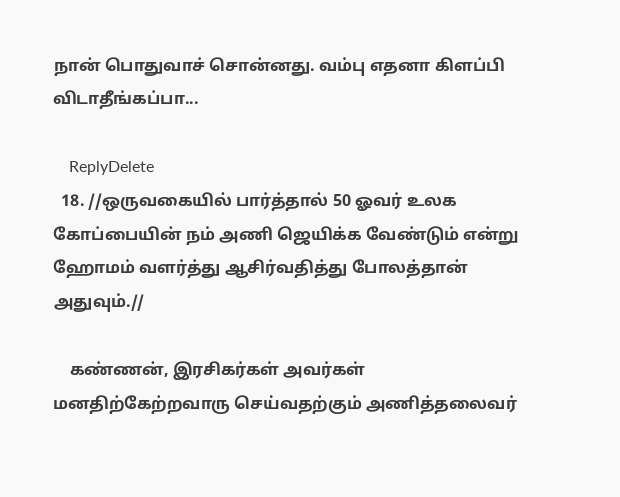நான் பொதுவாச் சொன்னது. வம்பு எதனா கிளப்பி விடாதீங்கப்பா...

    ReplyDelete
  18. //ஒருவகையில் பார்த்தால் 50 ஓவர் உலக கோப்பையின் நம் அணி ஜெயிக்க வேண்டும் என்று ஹோமம் வளர்த்து ஆசிர்வதித்து போலத்தான் அதுவும்.//

    கண்ணன், இரசிகர்கள் அவர்கள் மனதிற்கேற்றவாரு செய்வதற்கும் அணித்தலைவர்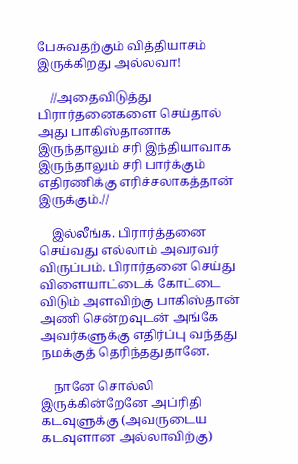பேசுவதற்கும் வித்தியாசம் இருக்கிறது அல்லவா!

    //அதைவிடுத்து பிரார்தனைகளை செய்தால் அது பாகிஸ்தானாக இருந்தாலும் சரி இந்தியாவாக இருந்தாலும் சரி பார்க்கும் எதிரணிக்கு எரிச்சலாகத்தான் இருக்கும்.//

    இல்லீங்க. பிரார்த்தனை செய்வது எல்லாம் அவரவர் விருப்பம். பிரார்தனை செய்து விளையாட்டைக் கோட்டை விடும் அளவிற்கு பாகிஸ்தான் அணி சென்றவுடன் அங்கே அவர்களுக்கு எதிர்ப்பு வந்தது நமக்குத் தெரிந்ததுதானே.

    நானே சொல்லி இருக்கின்றேனே அப்ரிதி கடவுளுக்கு (அவருடைய கடவுளான அல்லாவிற்கு)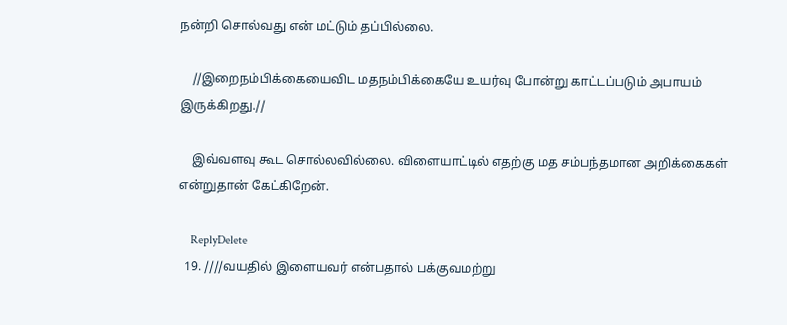நன்றி சொல்வது என் மட்டும் தப்பில்லை.

    //இறைநம்பிக்கையைவிட மதநம்பிக்கையே உயர்வு போன்று காட்டப்படும் அபாயம் இருக்கிறது.//

    இவ்வளவு கூட சொல்லவில்லை. விளையாட்டில் எதற்கு மத சம்பந்தமான அறிக்கைகள் என்றுதான் கேட்கிறேன்.

    ReplyDelete
  19. ////வயதில் இளையவர் என்பதால் பக்குவமற்று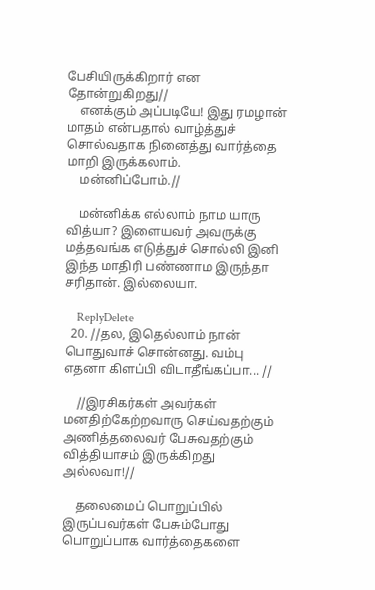பேசியிருக்கிறார் என தோன்றுகிறது//
    எனக்கும் அப்படியே! இது ரமழான் மாதம் என்பதால் வாழ்த்துச் சொல்வதாக நினைத்து வார்த்தை மாறி இருக்கலாம்.
    மன்னிப்போம்.//

    மன்னிக்க எல்லாம் நாம யாரு வித்யா? இளையவர் அவருக்கு மத்தவங்க எடுத்துச் சொல்லி இனி இந்த மாதிரி பண்ணாம இருந்தா சரிதான். இல்லையா.

    ReplyDelete
  20. //தல, இதெல்லாம் நான் பொதுவாச் சொன்னது. வம்பு எதனா கிளப்பி விடாதீங்கப்பா... //

    //இரசிகர்கள் அவர்கள் மனதிற்கேற்றவாரு செய்வதற்கும் அணித்தலைவர் பேசுவதற்கும் வித்தியாசம் இருக்கிறது அல்லவா!//

    தலைமைப் பொறுப்பில் இருப்பவர்கள் பேசும்போது பொறுப்பாக வார்த்தைகளை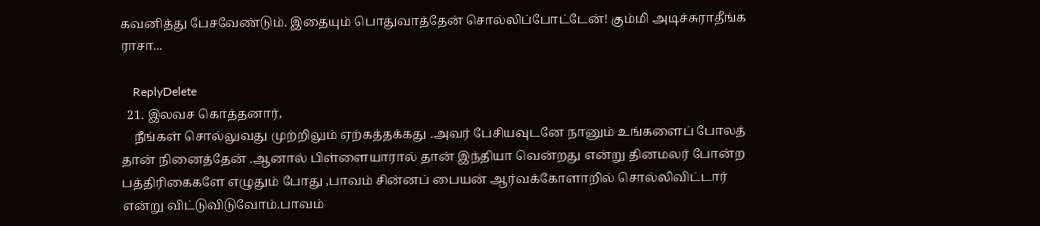கவனித்து பேசவேண்டும். இதையும் பொதுவாத்தேன் சொல்லிப்போட்டேன்! கும்மி அடிச்சுராதீங்க ராசா...

    ReplyDelete
  21. இலவச கொத்தனார்,
    நீங்கள் சொல்லுவது முற்றிலும் ஏற்கத்தக்கது .அவர் பேசியவுடனே நானும் உங்களைப் போலத் தான் நினைத்தேன் .ஆனால் பிள்ளையாரால் தான் இந்தியா வென்றது என்று தினமலர் போன்ற பத்திரிகைகளே எழுதும் போது ,பாவம் சின்னப் பையன் ஆர்வக்கோளாறில் சொல்லிவிட்டார் என்று விட்டுவிடுவோம்.பாவம்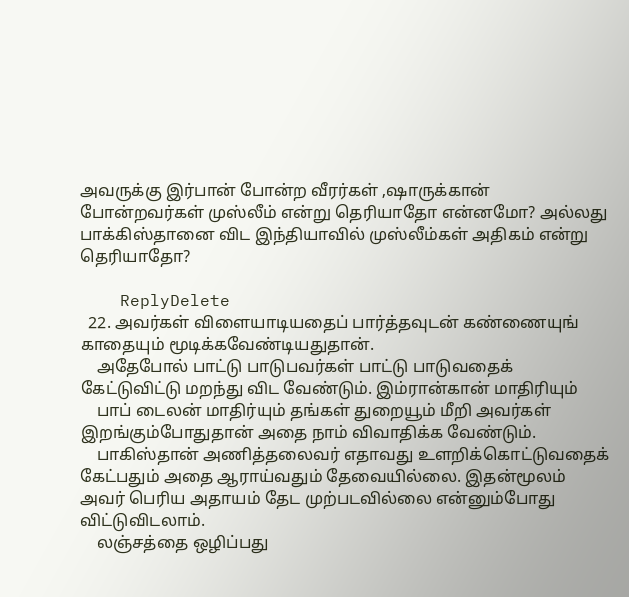அவருக்கு இர்பான் போன்ற வீரர்கள் ,ஷாருக்கான் போன்றவர்கள் முஸ்லீம் என்று தெரியாதோ என்னமோ? அல்லது பாக்கிஸ்தானை விட இந்தியாவில் முஸ்லீம்கள் அதிகம் என்று தெரியாதோ?

    ReplyDelete
  22. அவர்கள் விளையாடியதைப் பார்த்தவுடன் கண்ணையுங் காதையும் மூடிக்கவேண்டியதுதான்.
    அதேபோல் பாட்டு பாடுபவர்கள் பாட்டு பாடுவதைக் கேட்டுவிட்டு மறந்து விட வேண்டும். இம்ரான்கான் மாதிரியும்
    பாப் டைலன் மாதிர்யும் தங்கள் துறையூம் மீறி அவர்கள் இறங்கும்போதுதான் அதை நாம் விவாதிக்க வேண்டும்.
    பாகிஸ்தான் அணித்தலைவர் எதாவது உளறிக்கொட்டுவதைக் கேட்பதும் அதை ஆராய்வதும் தேவையில்லை. இதன்மூலம் அவர் பெரிய அதாயம் தேட முற்படவில்லை என்னும்போது விட்டுவிடலாம்.
    லஞ்சத்தை ஒழிப்பது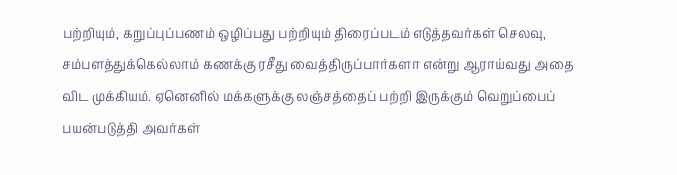பற்றியும், கறுப்புப்பணம் ஒழிப்பது பற்றியும் திரைப்படம் எடுத்தவர்கள் செலவு, சம்பளத்துக்கெல்லாம் கணக்கு ரசீது வைத்திருப்பார்களா என்று ஆராய்வது அதை விட முக்கியம். ஏனெனில் மக்களுக்கு லஞ்சத்தைப் பற்றி இருக்கும் வெறுப்பைப் பயன்படுத்தி அவர்கள்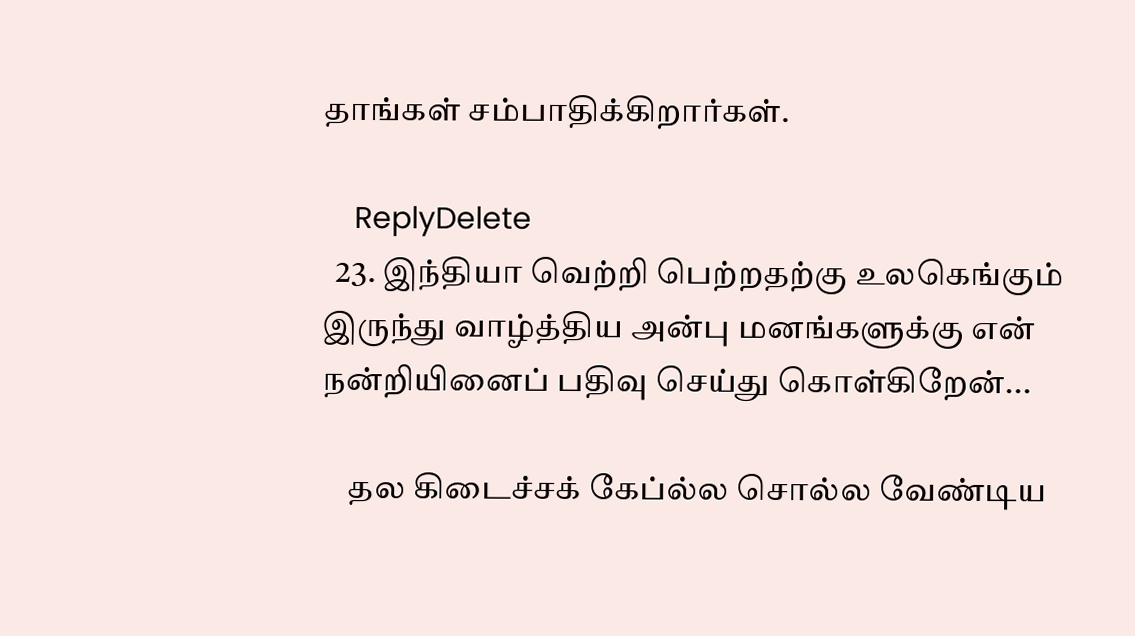தாங்கள் சம்பாதிக்கிறார்கள்.

    ReplyDelete
  23. இந்தியா வெற்றி பெற்றதற்கு உலகெங்கும் இருந்து வாழ்த்திய அன்பு மனங்களுக்கு என் நன்றியினைப் பதிவு செய்து கொள்கிறேன்...

    தல கிடைச்சக் கேப்ல்ல சொல்ல வேண்டிய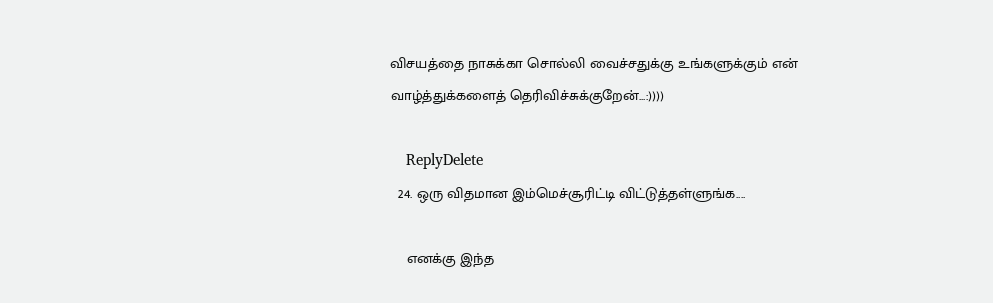விசயத்தை நாசுக்கா சொல்லி வைச்சதுக்கு உங்களுக்கும் என் வாழ்த்துக்களைத் தெரிவிச்சுக்குறேன்...:))))

    ReplyDelete
  24. ஒரு விதமான இம்மெச்சூரிட்டி விட்டுத்தள்ளுங்க....

    எனக்கு இந்த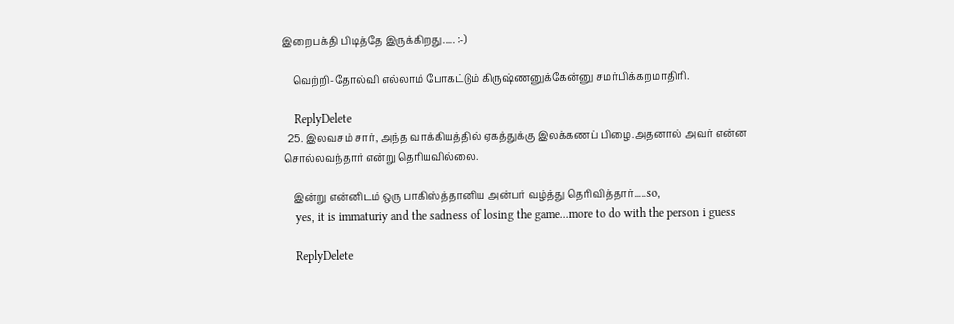இறைபக்தி பிடித்தே இருக்கிறது..... :-)

    வெற்றி-தோல்வி எல்லாம் போகட்டும் கிருஷ்ணனுக்கேன்னு சமர்பிக்கறமாதிரி.

    ReplyDelete
  25. இலவசம் சார், அந்த வாக்கியத்தில் ஏகத்துக்கு இலக்கணப் பிழை.அதனால் அவர் என்ன சொல்லவந்தார் என்று தெரியவில்லை.

    இன்று என்னிடம் ஒரு பாகிஸ்த்தானிய அன்பர் வழ்த்து தெரிவித்தார்.....so,
    yes, it is immaturiy and the sadness of losing the game...more to do with the person i guess

    ReplyDelete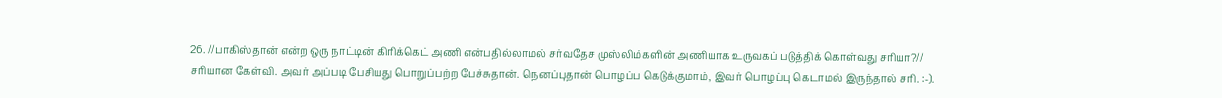26. //பாகிஸ்தான் என்ற ஒரு நாட்டின் கிரிக்கெட் அணி என்பதில்லாமல் சர்வதேச முஸ்லிம்களின் அணியாக உருவகப் படுத்திக் கொள்வது சரியா?// சரியான கேள்வி. அவர் அப்படி பேசியது பொறுப்பற்ற பேச்சுதான். நெனப்புதான் பொழப்ப கெடுக்குமாம், இவர் பொழப்பு கெடாமல் இருந்தால் சரி. :-).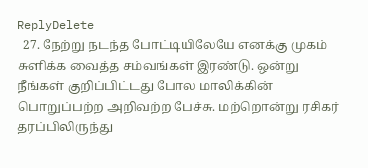ReplyDelete
  27. நேற்று நடந்த போட்டியிலேயே எனக்கு முகம் சுளிக்க வைத்த சம்வங்கள் இரண்டு. ஒன்று நீங்கள் குறிப்பிட்டது போல மாலிக்கின் பொறுப்பற்ற அறிவற்ற பேச்சு. மற்றொன்று ரசிகர் தரப்பிலிருந்து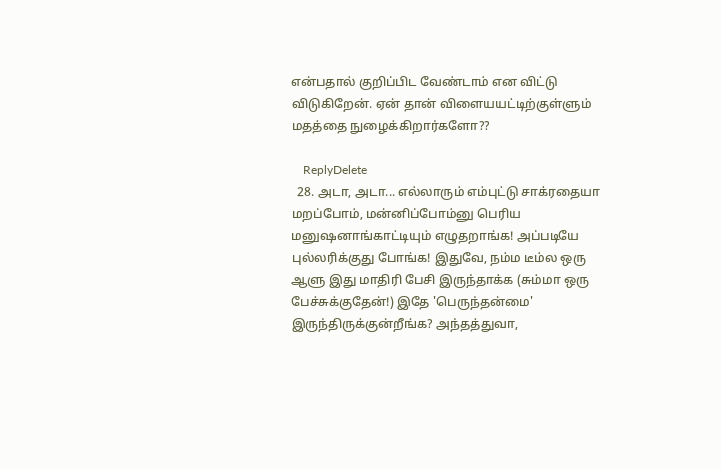என்பதால் குறிப்பிட வேண்டாம் என விட்டு விடுகிறேன். ஏன் தான் விளையயட்டிற்குள்ளும் மதத்தை நுழைக்கிறார்களோ??

    ReplyDelete
  28. அடா, அடா... எல்லாரும் எம்புட்டு சாக்ரதையா மறப்போம், மன்னிப்போம்னு பெரிய மனுஷனாங்காட்டியும் எழுதறாங்க! அப்படியே புல்லரிக்குது போங்க! இதுவே, நம்ம டீம்ல ஒரு ஆளு இது மாதிரி பேசி இருந்தாக்க (சும்மா ஒரு பேச்சுக்குதேன்!) இதே 'பெருந்தன்மை' இருந்திருக்குன்றீங்க? அந்தத்துவா,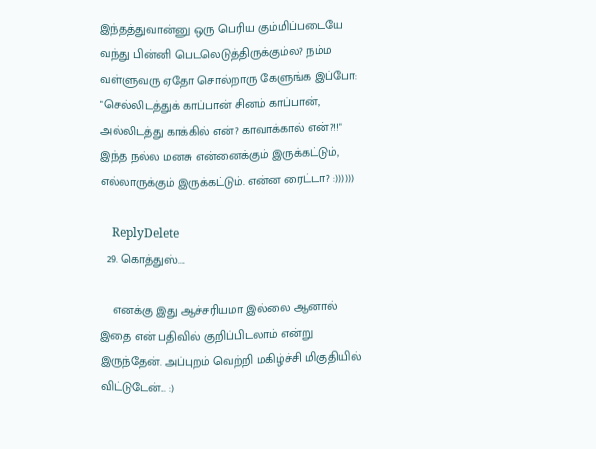இந்தத்துவான்னு ஒரு பெரிய கும்மிப்படையே வந்து பின்னி பெடலெடுத்திருக்கும்ல? நம்ம வள்ளுவரு ஏதோ சொல்றாரு கேளுங்க இப்போ: "செல்லிடத்துக் காப்பான் சினம் காப்பான், அல்லிடத்து காக்கில் என்? காவாக்கால் என்?!!" இந்த நல்ல மனசு என்னைக்கும் இருக்கட்டும், எல்லாருக்கும் இருக்கட்டும். என்ன ரைட்டா? :))))))

    ReplyDelete
  29. கொத்துஸ்....

    எனக்கு இது ஆச்சரியமா இல்லை ஆனால் இதை என் பதிவில் குறிப்பிடலாம் என்று இருந்தேன். அப்புறம் வெற்றி மகிழ்ச்சி மிகுதியில் விட்டுடேன்... :)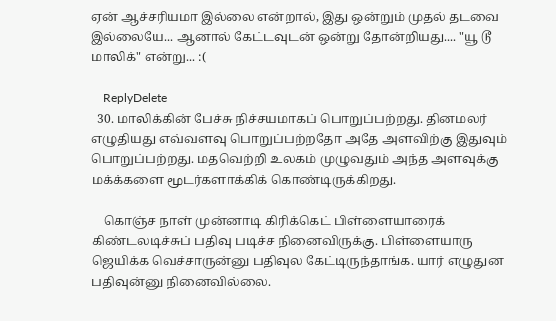ஏன் ஆச்சரியமா இல்லை என்றால், இது ஒன்றும் முதல் தடவை இல்லையே... ஆனால் கேட்டவுடன் ஒன்று தோன்றியது.... "யூ டூ மாலிக்" என்று... :(

    ReplyDelete
  30. மாலிக்கின் பேச்சு நிச்சயமாகப் பொறுப்பற்றது. தினமலர் எழுதியது எவ்வளவு பொறுப்பற்றதோ அதே அளவிற்கு இதுவும் பொறுப்பற்றது. மதவெற்றி உலகம் முழுவதும் அந்த அளவுக்கு மக்க்களை மூடர்களாக்கிக் கொண்டிருக்கிறது.

    கொஞ்ச நாள் முன்னாடி கிரிக்கெட் பிள்ளையாரைக் கிண்டலடிச்சுப் பதிவு படிச்ச நினைவிருக்கு. பிள்ளையாரு ஜெயிக்க வெச்சாருன்னு பதிவுல கேட்டிருந்தாங்க. யார் எழுதுன பதிவுன்னு நினைவில்லை.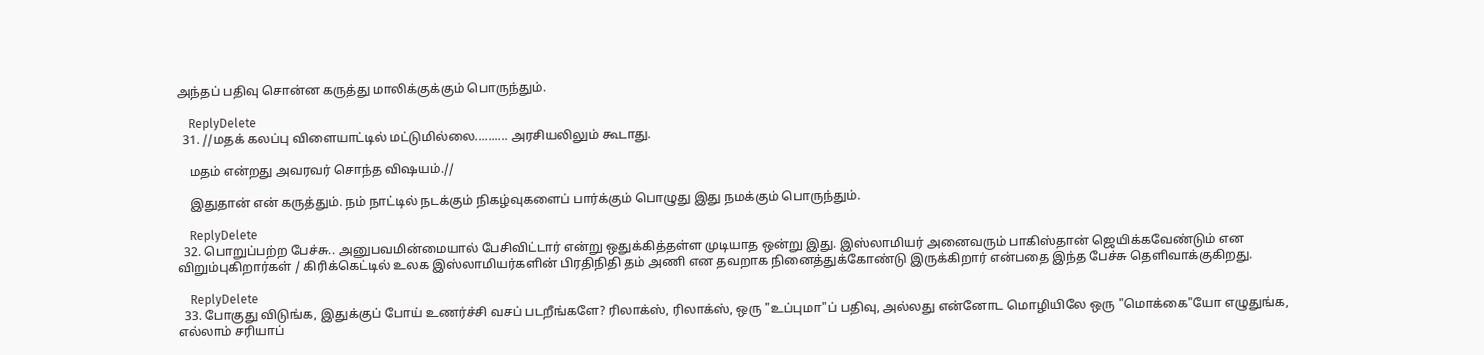அந்தப் பதிவு சொன்ன கருத்து மாலிக்குக்கும் பொருந்தும்.

    ReplyDelete
  31. //மதக் கலப்பு விளையாட்டில் மட்டுமில்லை.......... அரசியலிலும் கூடாது.

    மதம் என்றது அவரவர் சொந்த விஷயம்.//

    இதுதான் என் கருத்தும். நம் நாட்டில் நடக்கும் நிகழ்வுகளைப் பார்க்கும் பொழுது இது நமக்கும் பொருந்தும்.

    ReplyDelete
  32. பொறுப்பற்ற பேச்சு.. அனுபவமின்மையால் பேசிவிட்டார் என்று ஒதுக்கித்தள்ள முடியாத ஒன்று இது. இஸ்லாமியர் அனைவரும் பாகிஸ்தான் ஜெயிக்கவேண்டும் என விறும்புகிறார்கள் / கிரிக்கெட்டில் உலக இஸ்லாமியர்களின் பிரதிநிதி தம் அணி என தவறாக நினைத்துக்கோண்டு இருக்கிறார் என்பதை இந்த பேச்சு தெளிவாக்குகிறது.

    ReplyDelete
  33. போகுது விடுங்க, இதுக்குப் போய் உணர்ச்சி வசப் படறீங்களே? ரிலாக்ஸ், ரிலாக்ஸ், ஒரு "உப்புமா"ப் பதிவு, அல்லது என்னோட மொழியிலே ஒரு "மொக்கை"யோ எழுதுங்க, எல்லாம் சரியாப்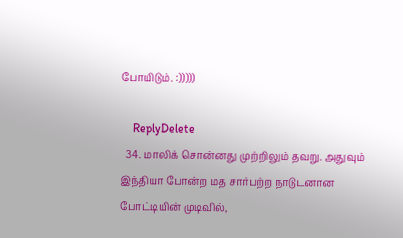போயிடும். :)))))

    ReplyDelete
  34. மாலிக் சொன்னது முற்றிலும் தவறு. அதுவும் இந்தியா போன்ற மத சார்பற்ற நாடுடனான போட்டியின் முடிவில்,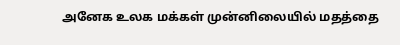அனேக உலக மக்கள் முன்னிலையில் மதத்தை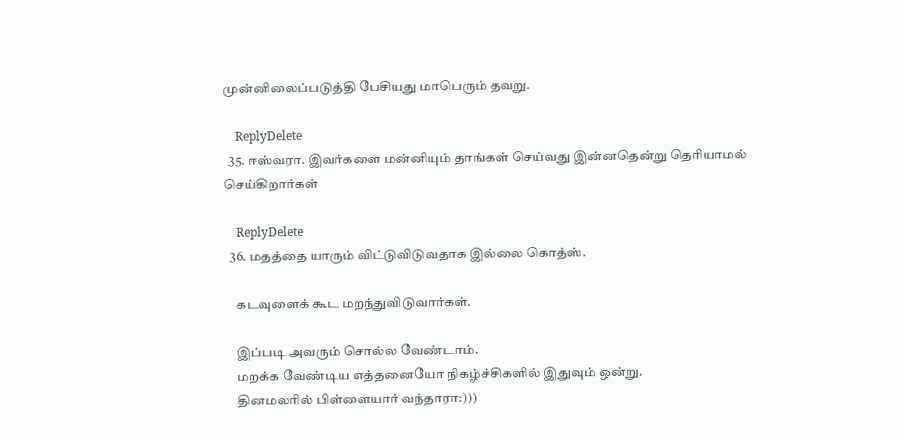முன்னிலைப்படுத்தி பேசியது மாபெரும் தவறு.

    ReplyDelete
  35. ஈஸ்வரா. இவர்களை மன்னியும் தாங்கள் செய்வது இன்னதென்று தெரியாமல் செய்கிறார்கள்

    ReplyDelete
  36. மதத்தை யாரும் விட்டுவிடுவதாக இல்லை கொத்ஸ்.

    கடவுளைக் கூட மறந்துவிடுவார்கள்.

    இப்படி அவரும் சொல்ல வேண்டாம்.
    மறக்க வேண்டிய எத்தனையோ நிகழ்ச்சிகளில் இதுவும் ஒன்று.
    தினமலரில் பிள்ளையார் வந்தாரா:)))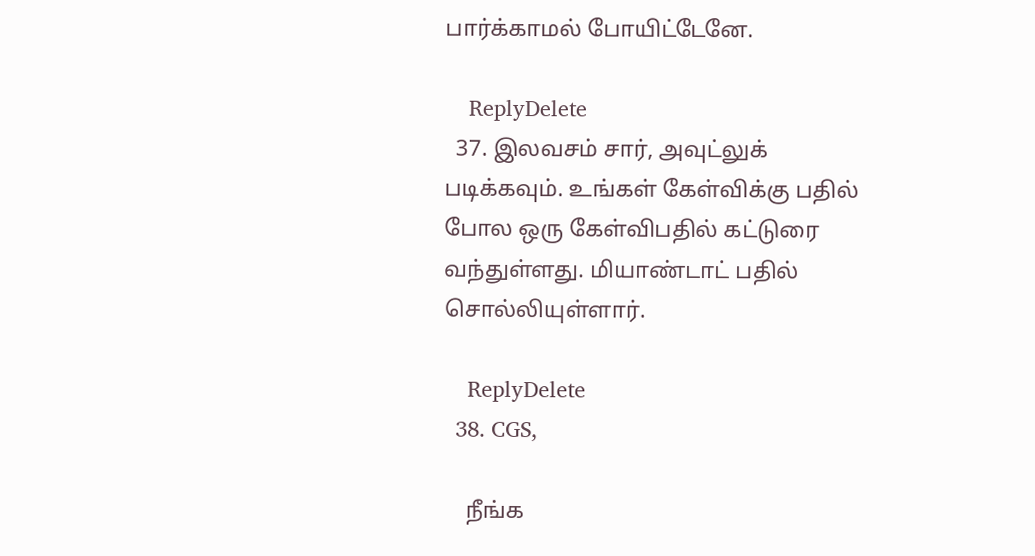பார்க்காமல் போயிட்டேனே.

    ReplyDelete
  37. இலவசம் சார், அவுட்லுக் படிக்கவும். உங்கள் கேள்விக்கு பதில் போல ஒரு கேள்விபதில் கட்டுரை வந்துள்ளது. மியாண்டாட் பதில் சொல்லியுள்ளார்.

    ReplyDelete
  38. CGS,

    நீங்க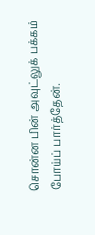சொன்ன பின் அவுட்லுக் பக்கம் போய்ப் பார்த்தேன்.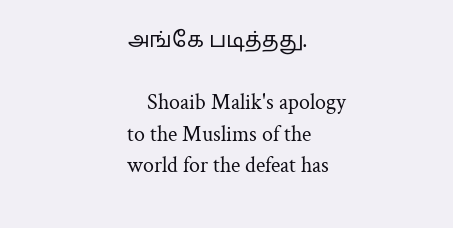அங்கே படித்தது.

    Shoaib Malik's apology to the Muslims of the world for the defeat has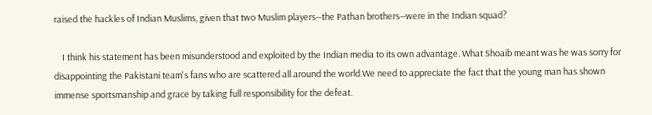raised the hackles of Indian Muslims, given that two Muslim players—the Pathan brothers—were in the Indian squad?

    I think his statement has been misunderstood and exploited by the Indian media to its own advantage. What Shoaib meant was he was sorry for disappointing the Pakistani team's fans who are scattered all around the world.We need to appreciate the fact that the young man has shown immense sportsmanship and grace by taking full responsibility for the defeat.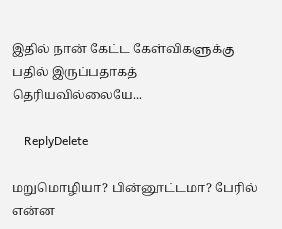இதில் நான் கேட்ட கேள்விகளுக்கு பதில் இருப்பதாகத் தெரியவில்லையே...

    ReplyDelete

மறுமொழியா? பின்னூட்டமா? பேரில் என்ன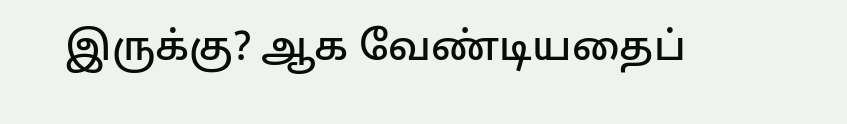இருக்கு? ஆக வேண்டியதைப்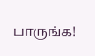பாருங்க!